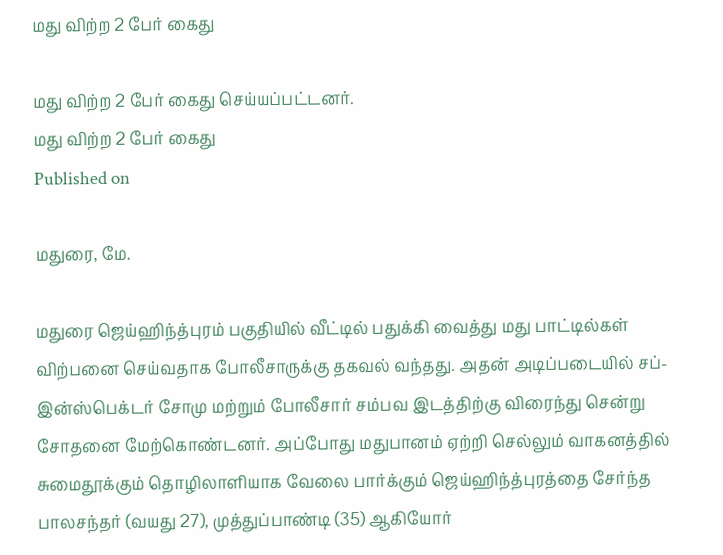மது விற்ற 2 பேர் கைது

மது விற்ற 2 பேர் கைது செய்யப்பட்டனர்.
மது விற்ற 2 பேர் கைது
Published on

மதுரை, மே.

மதுரை ஜெய்ஹிந்த்புரம் பகுதியில் வீட்டில் பதுக்கி வைத்து மது பாட்டில்கள் விற்பனை செய்வதாக போலீசாருக்கு தகவல் வந்தது. அதன் அடிப்படையில் சப்-இன்ஸ்பெக்டர் சோமு மற்றும் போலீசார் சம்பவ இடத்திற்கு விரைந்து சென்று சோதனை மேற்கொண்டனர். அப்போது மதுபானம் ஏற்றி செல்லும் வாகனத்தில் சுமைதூக்கும் தொழிலாளியாக வேலை பார்க்கும் ஜெய்ஹிந்த்புரத்தை சேர்ந்த பாலசந்தர் (வயது 27), முத்துப்பாண்டி (35) ஆகியோர்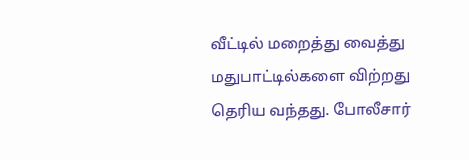வீட்டில் மறைத்து வைத்து மதுபாட்டில்களை விற்றது தெரிய வந்தது. போலீசார்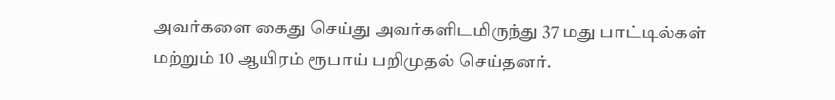அவர்களை கைது செய்து அவர்களிடமிருந்து 37 மது பாட்டில்கள் மற்றும் 10 ஆயிரம் ரூபாய் பறிமுதல் செய்தனர்.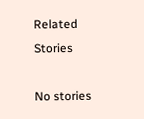Related Stories

No stories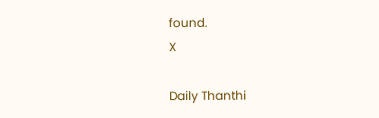found.
X

Daily Thanthi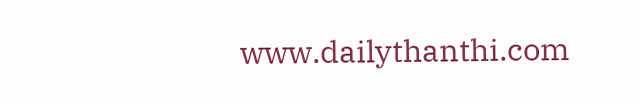www.dailythanthi.com